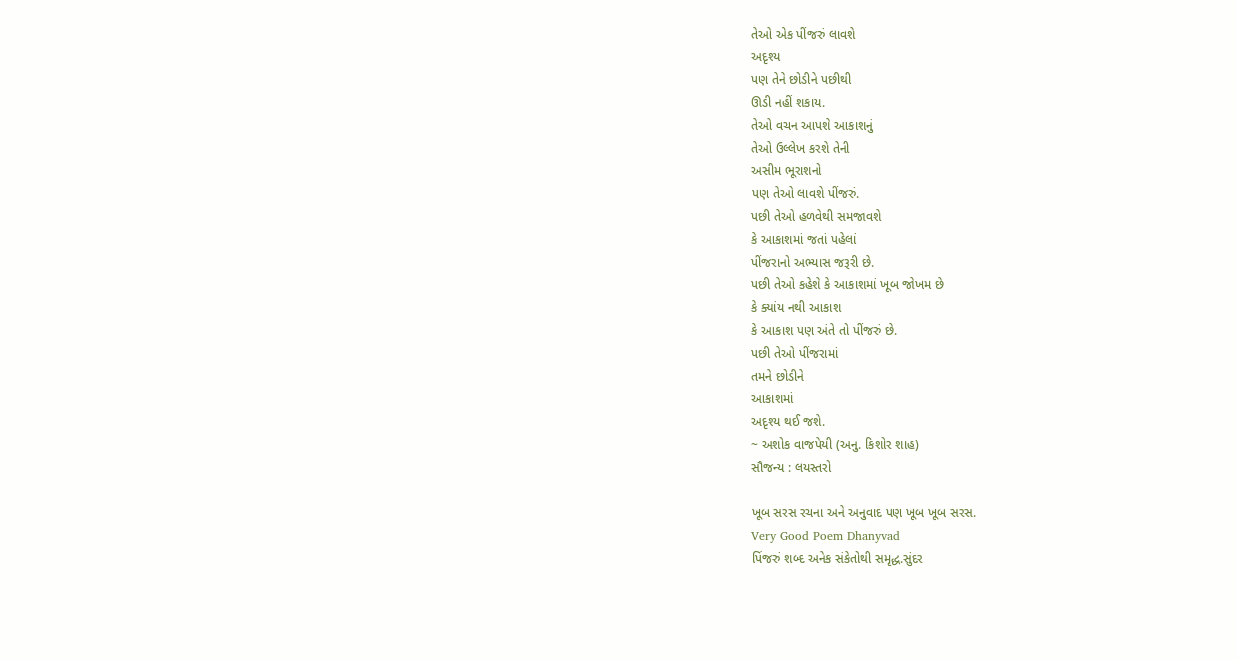તેઓ એક પીંજરું લાવશે
અદૃશ્ય
પણ તેને છોડીને પછીથી
ઊડી નહીં શકાય.
તેઓ વચન આપશે આકાશનું
તેઓ ઉલ્લેખ કરશે તેની
અસીમ ભૂરાશનો
પણ તેઓ લાવશે પીંજરું.
પછી તેઓ હળવેથી સમજાવશે
કે આકાશમાં જતાં પહેલાં
પીંજરાનો અભ્યાસ જરૂરી છે.
પછી તેઓ કહેશે કે આકાશમાં ખૂબ જોખમ છે
કે ક્યાંય નથી આકાશ
કે આકાશ પણ અંતે તો પીંજરું છે.
પછી તેઓ પીંજરામાં
તમને છોડીને
આકાશમાં
અદૃશ્ય થઈ જશે.
~ અશોક વાજપેયી (અનુ. કિશોર શાહ)
સૌજન્ય : લયસ્તરો

ખૂબ સરસ રચના અને અનુવાદ પણ ખૂબ ખૂબ સરસ.
Very Good Poem Dhanyvad
પિંજરું શબ્દ અનેક સંકેતોથી સમૃદ્ધ.સુંદર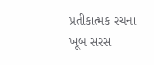પ્રતીકાત્મક રચના
ખૂબ સરસ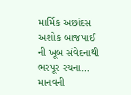માર્મિક અછાંદસ
અશોક બાજપાઈ ની ખૂબ સંવેદનાથી ભરપૂર રચના… માનવની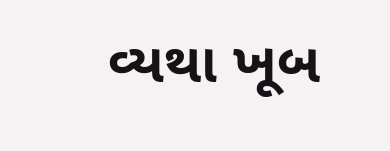વ્યથા ખૂબ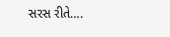સરસ રીતે….